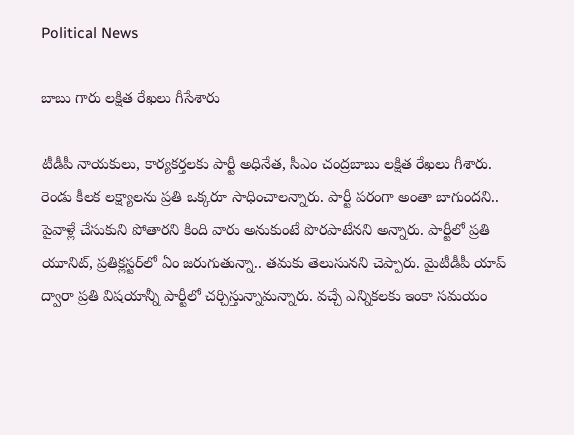Political News

బాబు గారు లక్షిత రేఖలు గీసేశారు

టీడీపీ నాయ‌కులు, కార్య‌క‌ర్త‌ల‌కు పార్టీ అధినేత‌, సీఎం చంద్ర‌బాబు ల‌క్షిత‌ రేఖ‌లు గీశారు. రెండు కీల‌క ల‌క్ష్యాల‌ను ప్ర‌తి ఒక్క‌రూ సాధించాల‌న్నారు. పార్టీ ప‌రంగా అంతా బాగుందని.. పైవాళ్లే చేసుకుని పోతార‌ని కింది వారు అనుకుంటే పొర‌పాటేన‌ని అన్నారు. పార్టీలో ప్ర‌తి యూనిట్‌, ప్ర‌తిక్ల‌స్ట‌ర్‌లో ఏం జ‌రుగుతున్నా.. త‌మ‌కు తెలుసున‌ని చెప్పారు. మైటీడీపీ యాప్ ద్వారా ప్ర‌తి విష‌యాన్నీ పార్టీలో చ‌ర్చిస్తున్నామ‌న్నారు. వ‌చ్చే ఎన్నిక‌ల‌కు ఇంకా స‌మ‌యం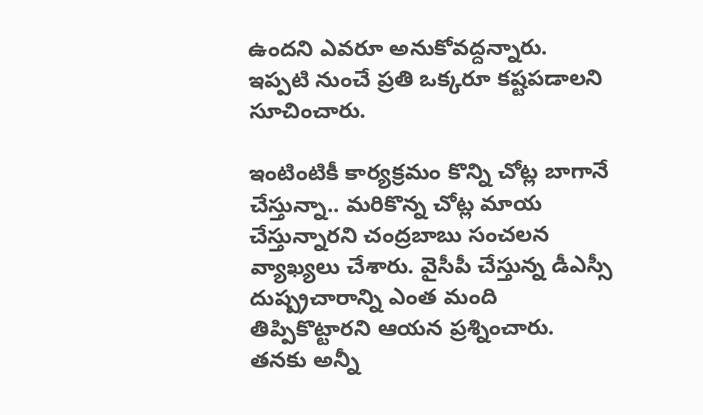ఉంద‌ని ఎవ‌రూ అనుకోవ‌ద్ద‌న్నారు. ఇప్ప‌టి నుంచే ప్ర‌తి ఒక్క‌రూ క‌ష్ట‌ప‌డాల‌ని సూచించారు.

ఇంటింటికీ కార్య‌క్ర‌మం కొన్ని చోట్ల బాగానే చేస్తున్నా.. మ‌రికొన్న చోట్ల మాయ చేస్తున్నార‌ని చంద్ర‌బాబు సంచ‌లన వ్యాఖ్య‌లు చేశారు. వైసీపీ చేస్తున్న డీఎస్సీ దుష్ప్ర‌చారాన్ని ఎంత మంది తిప్పికొట్టార‌ని ఆయ‌న ప్ర‌శ్నించారు. త‌న‌కు అన్నీ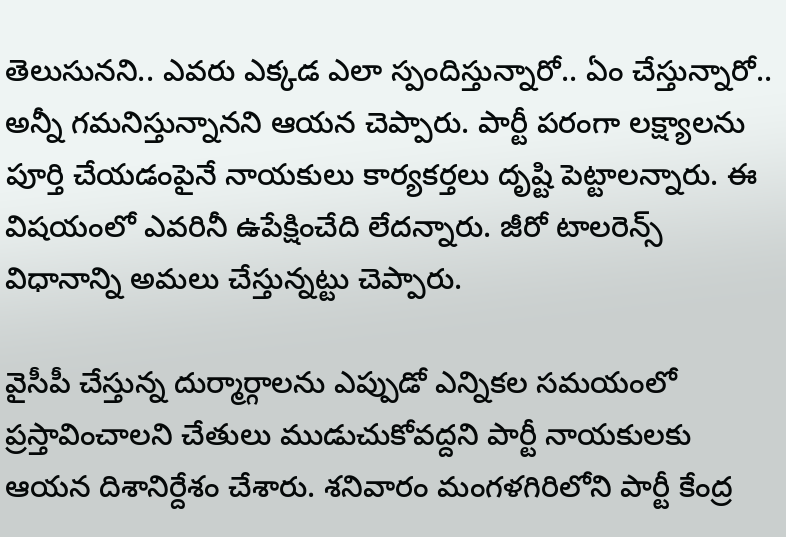తెలుసున‌ని.. ఎవ‌రు ఎక్క‌డ ఎలా స్పందిస్తున్నారో.. ఏం చేస్తున్నారో.. అన్నీ గ‌మ‌నిస్తున్నాన‌ని ఆయ‌న చెప్పారు. పార్టీ ప‌రంగా ల‌క్ష్యాల‌ను పూర్తి చేయ‌డంపైనే నాయ‌కులు కార్య‌క‌ర్త‌లు దృష్టి పెట్టాల‌న్నారు. ఈ విష‌యంలో ఎవ‌రినీ ఉపేక్షించేది లేద‌న్నారు. జీరో టాల‌రెన్స్ విధానాన్ని అమ‌లు చేస్తున్న‌ట్టు చెప్పారు.

వైసీపీ చేస్తున్న దుర్మార్గాల‌ను ఎప్పుడో ఎన్నిక‌ల స‌మ‌యంలో ప్ర‌స్తావించాల‌ని చేతులు ముడుచుకోవ‌ద్ద‌ని పార్టీ నాయ‌కుల‌కు ఆయ‌న దిశానిర్దేశం చేశారు. శ‌నివారం మంగ‌ళ‌గిరిలోని పార్టీ కేంద్ర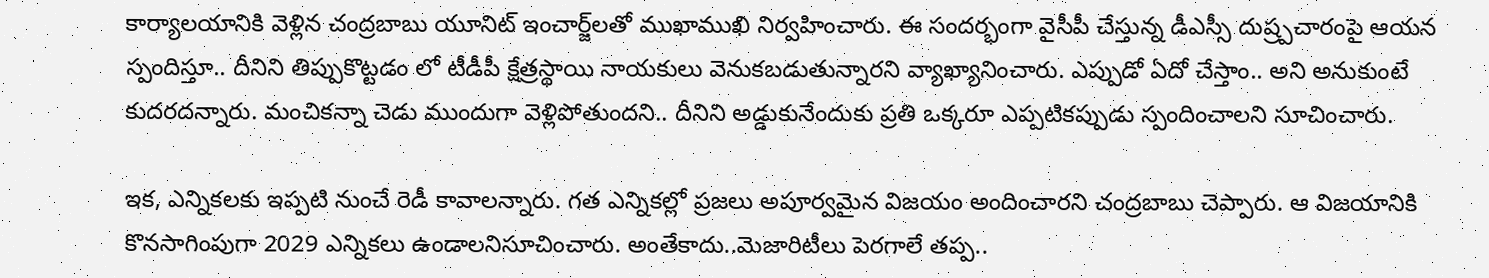కార్యాల‌యానికి వెళ్లిన చంద్ర‌బాబు యూనిట్ ఇంచార్జ్‌ల‌తో ముఖాముఖి నిర్వ‌హించారు. ఈ సంద‌ర్భంగా వైసీపీ చేస్తున్న డీఎస్సీ దుష్ర్ప‌చారంపై ఆయ‌న స్పందిస్తూ.. దీనిని తిప్పుకొట్ట‌డం లో టీడీపీ క్షేత్ర‌స్థాయి నాయ‌కులు వెనుక‌బ‌డుతున్నార‌ని వ్యాఖ్యానించారు. ఎప్పుడో ఏదో చేస్తాం.. అని అనుకుంటే కుద‌ర‌ద‌న్నారు. మంచిక‌న్నా చెడు ముందుగా వెళ్లిపోతుంద‌ని.. దీనిని అడ్డుకునేందుకు ప్ర‌తి ఒక్క‌రూ ఎప్ప‌టిక‌ప్పుడు స్పందించాల‌ని సూచించారు.

ఇక‌, ఎన్నిక‌లకు ఇప్ప‌టి నుంచే రెడీ కావాల‌న్నారు. గ‌త ఎన్నిక‌ల్లో ప్ర‌జ‌లు అపూర్వ‌మైన విజ‌యం అందించార‌ని చంద్ర‌బాబు చెప్పారు. ఆ విజ‌యానికి కొన‌సాగింపుగా 2029 ఎన్నిక‌లు ఉండాల‌నిసూచించారు. అంతేకాదు..మెజారిటీలు పెర‌గాలే త‌ప్ప‌..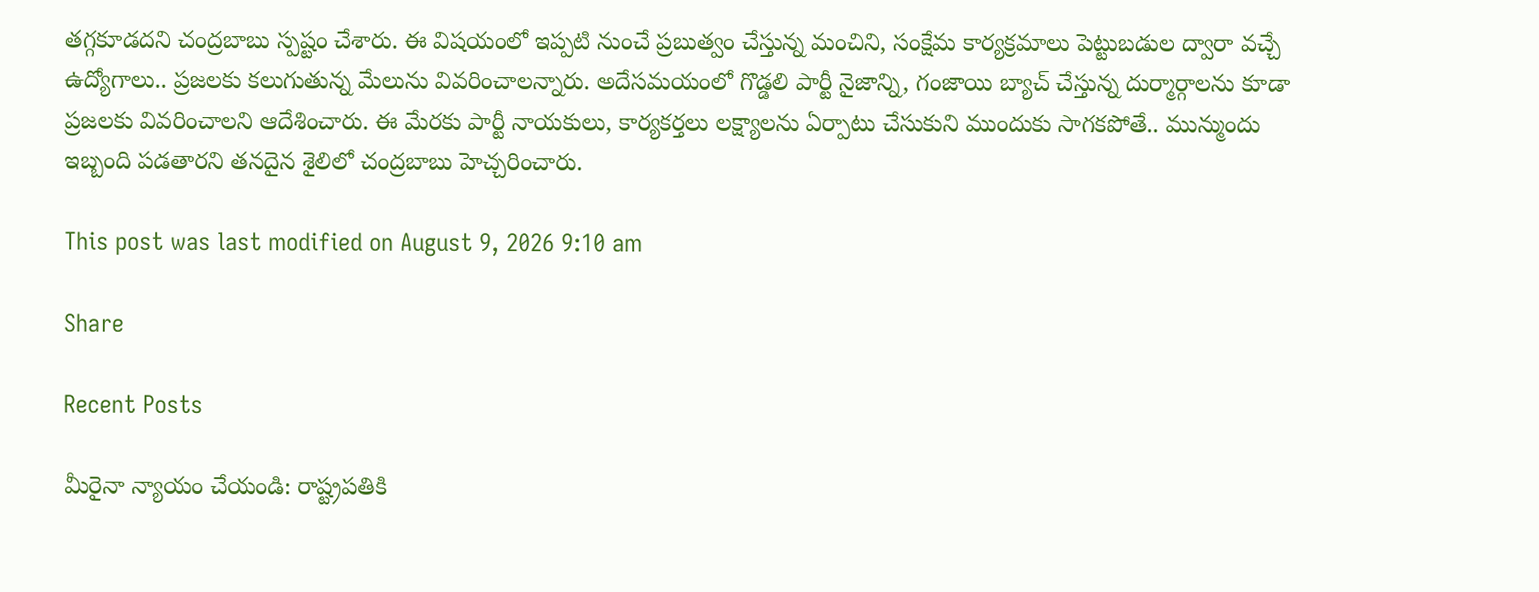త‌గ్గ‌కూడ‌ద‌ని చంద్ర‌బాబు స్ప‌ష్టం చేశారు. ఈ విష‌యంలో ఇప్ప‌టి నుంచే ప్ర‌బుత్వం చేస్తున్న మంచిని, సంక్షేమ కార్య‌క్ర‌మాలు పెట్టుబ‌డుల ద్వారా వ‌చ్చే ఉద్యోగాలు.. ప్ర‌జ‌ల‌కు క‌లుగుతున్న మేలును వివ‌రించాల‌న్నారు. అదేస‌మ‌యంలో గొడ్డ‌లి పార్టీ నైజాన్ని, గంజాయి బ్యాచ్ చేస్తున్న దుర్మార్గాల‌ను కూడా ప్ర‌జ‌ల‌కు వివ‌రించాల‌ని ఆదేశించారు. ఈ మేర‌కు పార్టీ నాయ‌కులు, కార్య‌కర్త‌లు ల‌క్ష్యాల‌ను ఏర్పాటు చేసుకుని ముందుకు సాగ‌క‌పోతే.. మున్ముందు ఇబ్బంది ప‌డ‌తార‌ని త‌న‌దైన శైలిలో చంద్ర‌బాబు హెచ్చరించారు.

This post was last modified on August 9, 2026 9:10 am

Share

Recent Posts

మీరైనా న్యాయం చేయండి: రాష్ట్ర‌ప‌తికి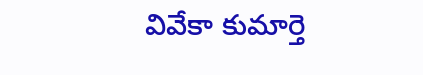వివేకా కుమార్తె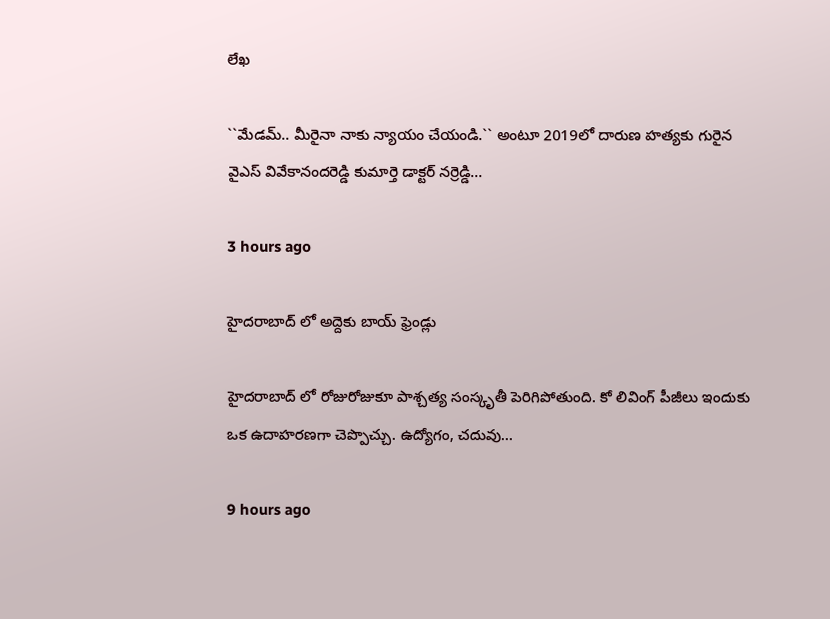లేఖ‌

``మేడమ్‌.. మీరైనా నాకు న్యాయం చేయండి.`` అంటూ 2019లో దారుణ హ‌త్య‌కు గురైన‌ వైఎస్ వివేకానంద‌రెడ్డి కుమార్తె డాక్ట‌ర్ న‌ర్రెడ్డి…

3 hours ago

హైదరాబాద్ లో అద్దెకు బాయ్ ఫ్రెండ్లు

హైదరాబాద్ లో రోజురోజుకూ పాశ్చత్య సంస్కృతీ పెరిగిపోతుంది. కో లివింగ్ పీజీలు ఇందుకు ఒక ఉదాహరణగా చెప్పొచ్చు. ఉద్యోగం, చదువు…

9 hours ago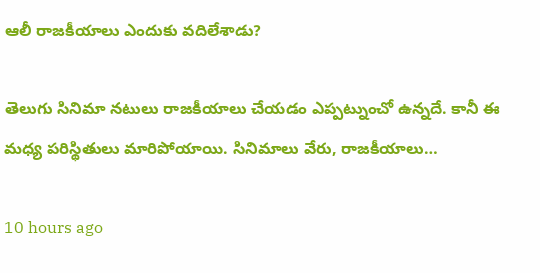ఆలీ రాజకీయాలు ఎందుకు వదిలేశాడు?

తెలుగు సినిమా నటులు రాజకీయాలు చేయడం ఎప్పట్నుంచో ఉన్నదే. కానీ ఈ మధ్య పరిస్థితులు మారిపోయాయి. సినిమాలు వేరు, రాజకీయాలు…

10 hours ago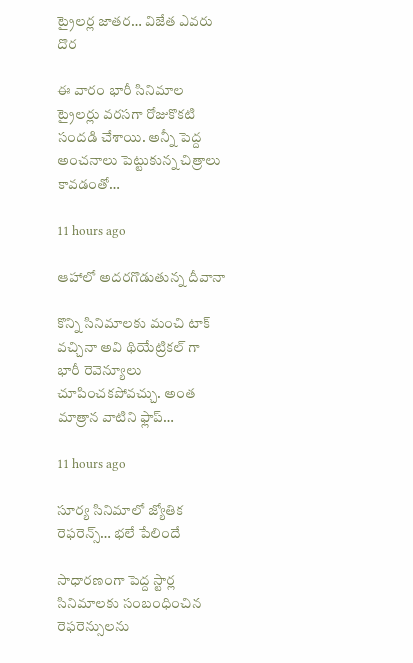ట్రైలర్ల జాతర… విజేత ఎవరు దొర

ఈ వారం భారీ సినిమాల ట్రైలర్లు వరసగా రోజుకొకటి సందడి చేశాయి. అన్నీ పెద్ద అంచనాలు పెట్టుకున్న చిత్రాలు కావడంతో…

11 hours ago

ఆహాలో అదరగొడుతున్న దీవానా

కొన్ని సినిమాలకు మంచి టాక్ వచ్చినా అవి థియేట్రికల్ గా భారీ రెవెన్యూలు చూపించకపోవచ్చు. అంత మాత్రాన వాటిని ఫ్లాప్…

11 hours ago

సూర్య సినిమాలో జ్యోతిక రెఫ‌రెన్స్… భ‌లే పేలిందే

సాధార‌ణంగా పెద్ద స్టార్ల సినిమాల‌కు సంబంధించిన రెఫ‌రెన్సుల‌ను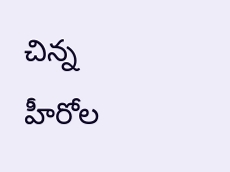చిన్న హీరోల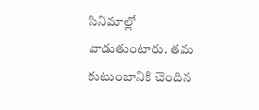సినిమాల్లో వాడుతుంటారు. త‌మ కుటుంబానికి చెందిన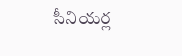సీనియ‌ర్ల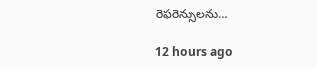రెఫ‌రెన్సులను…

12 hours ago